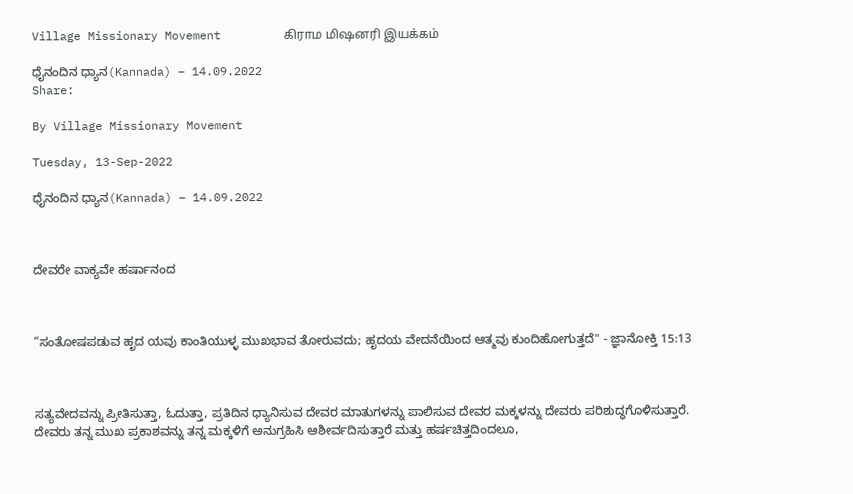Village Missionary Movement         கிராம மிஷனரி இயக்கம்

ಧೈನಂದಿನ ಧ್ಯಾನ(Kannada) – 14.09.2022
Share:

By Village Missionary Movement

Tuesday, 13-Sep-2022

ಧೈನಂದಿನ ಧ್ಯಾನ(Kannada) – 14.09.2022



ದೇವರೇ ವಾಕ್ಯವೇ ಹರ್ಷಾನಂದ



“ಸಂತೋಷಪಡುವ ಹೃದ ಯವು ಕಾಂತಿಯುಳ್ಳ ಮುಖಭಾವ ತೋರುವದು; ಹೃದಯ ವೇದನೆಯಿಂದ ಆತ್ಮವು ಕುಂದಿಹೋಗುತ್ತದೆ" - ಜ್ಞಾನೋಕ್ತಿ 15:13



ಸತ್ಯವೇದವನ್ನು ಪ್ರೀತಿಸುತ್ತಾ, ಓದುತ್ತಾ, ಪ್ರತಿದಿನ ಧ್ಯಾನಿಸುವ ದೇವರ ಮಾತುಗಳನ್ನು ಪಾಲಿಸುವ ದೇವರ ಮಕ್ಕಳನ್ನು ದೇವರು ಪರಿಶುದ್ಧಗೊಳಿಸುತ್ತಾರೆ. ದೇವರು ತನ್ನ ಮುಖ ಪ್ರಕಾಶವನ್ನು ತನ್ನ ಮಕ್ಕಳಿಗೆ ಅನುಗ್ರಹಿಸಿ ಆಶೀರ್ವದಿಸುತ್ತಾರೆ ಮತ್ತು ಹರ್ಷಚಿತ್ತದಿಂದಲೂ,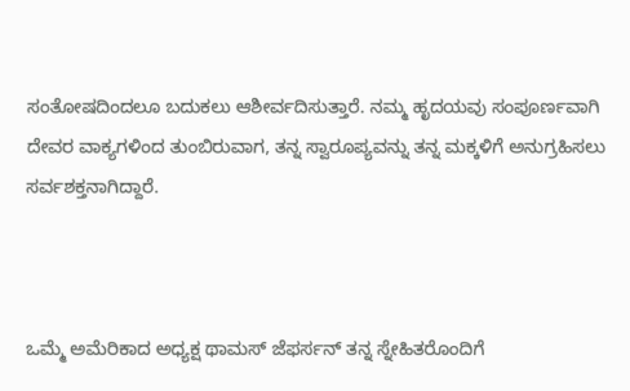ಸಂತೋಷದಿಂದಲೂ ಬದುಕಲು ಆಶೀರ್ವದಿಸುತ್ತಾರೆ. ನಮ್ಮ ಹೃದಯವು ಸಂಪೂರ್ಣವಾಗಿ ದೇವರ ವಾಕ್ಯಗಳಿಂದ ತುಂಬಿರುವಾಗ, ತನ್ನ ಸ್ವಾರೂಪ್ಯವನ್ನು ತನ್ನ ಮಕ್ಕಳಿಗೆ ಅನುಗ್ರಹಿಸಲು ಸರ್ವಶಕ್ತನಾಗಿದ್ದಾರೆ.



ಒಮ್ಮೆ ಅಮೆರಿಕಾದ ಅಧ್ಯಕ್ಷ ಥಾಮಸ್ ಜೆಫರ್ಸನ್ ತನ್ನ ಸ್ನೇಹಿತರೊಂದಿಗೆ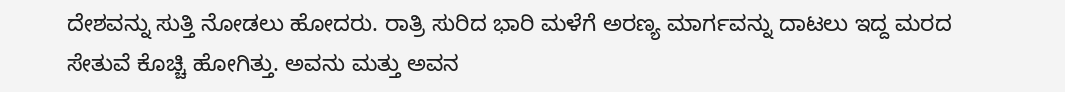ದೇಶವನ್ನು ಸುತ್ತಿ ನೋಡಲು ಹೋದರು. ರಾತ್ರಿ ಸುರಿದ ಭಾರಿ ಮಳೆಗೆ ಅರಣ್ಯ ಮಾರ್ಗವನ್ನು ದಾಟಲು ಇದ್ದ ಮರದ ಸೇತುವೆ ಕೊಚ್ಚಿ ಹೋಗಿತ್ತು. ಅವನು ಮತ್ತು ಅವನ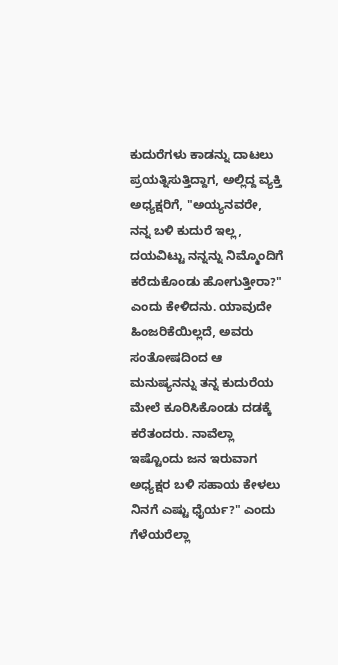ಕುದುರೆಗಳು ಕಾಡನ್ನು ದಾಟಲು ಪ್ರಯತ್ನಿಸುತ್ತಿದ್ದಾಗ, ಅಲ್ಲಿದ್ದ ವ್ಯಕ್ತಿ ಅಧ್ಯಕ್ಷರಿಗೆ, "ಅಯ್ಯನವರೇ, ನನ್ನ ಬಳಿ ಕುದುರೆ ಇಲ್ಲ, ದಯವಿಟ್ಟು ನನ್ನನ್ನು ನಿಮ್ಮೊಂದಿಗೆ ಕರೆದುಕೊಂಡು ಹೋಗುತ್ತೀರಾ?" ಎಂದು ಕೇಳಿದನು. ಯಾವುದೇ ಹಿಂಜರಿಕೆಯಿಲ್ಲದೆ, ಅವರು ಸಂತೋಷದಿಂದ ಆ ಮನುಷ್ಯನನ್ನು ತನ್ನ ಕುದುರೆಯ ಮೇಲೆ ಕೂರಿಸಿಕೊಂಡು ದಡಕ್ಕೆ ಕರೆತಂದರು. ನಾವೆಲ್ಲಾ ಇಷ್ಟೊಂದು ಜನ ಇರುವಾಗ ಅಧ್ಯಕ್ಷರ ಬಳಿ ಸಹಾಯ ಕೇಳಲು ನಿನಗೆ ಎಷ್ಟು ಧೈರ್ಯ?" ಎಂದು ಗೆಳೆಯರೆಲ್ಲಾ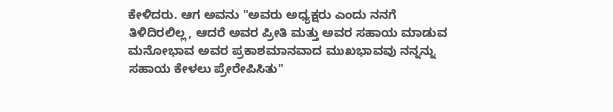ಕೇಳಿದರು. ಆಗ ಅವನು "ಅವರು ಅಧ್ಯಕ್ಷರು ಎಂದು ನನಗೆ ತಿಳಿದಿರಲಿಲ್ಲ, ಆದರೆ ಅವರ ಪ್ರೀತಿ ಮತ್ತು ಅವರ ಸಹಾಯ ಮಾಡುವ ಮನೋಭಾವ ಅವರ ಪ್ರಕಾಶಮಾನವಾದ ಮುಖಭಾವವು ನನ್ನನ್ನು ಸಹಾಯ ಕೇಳಲು ಪ್ರೇರೇಪಿಸಿತು"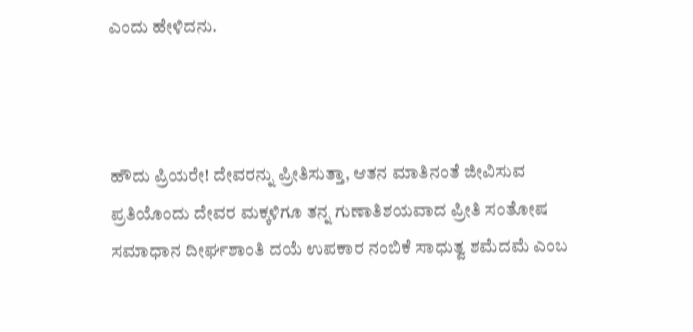ಎಂದು ಹೇಳಿದನು.



ಹೌದು ಪ್ರಿಯರೇ! ದೇವರನ್ನು ಪ್ರೀತಿಸುತ್ತಾ, ಆತನ ಮಾತಿನಂತೆ ಜೀವಿಸುವ ಪ್ರತಿಯೊಂದು ದೇವರ ಮಕ್ಕಳಿಗೂ ತನ್ನ ಗುಣಾತಿಶಯವಾದ ಪ್ರೀತಿ ಸಂತೋಷ ಸಮಾಧಾನ ದೀರ್ಘಶಾಂತಿ ದಯೆ ಉಪಕಾರ ನಂಬಿಕೆ ಸಾಧುತ್ವ ಶಮೆದಮೆ ಎಂಬ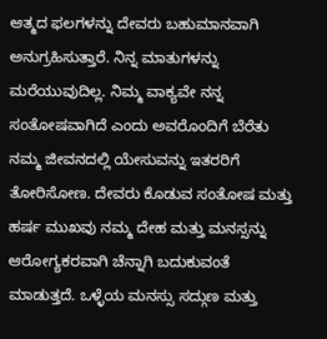ಆತ್ಮದ ಫಲಗಳನ್ನು ದೇವರು ಬಹುಮಾನವಾಗಿ ಅನುಗ್ರಹಿಸುತ್ತಾರೆ. ನಿನ್ನ ಮಾತುಗಳನ್ನು ಮರೆಯುವುದಿಲ್ಲ. ನಿಮ್ಮ ವಾಕ್ಯವೇ ನನ್ನ ಸಂತೋಷವಾಗಿದೆ ಎಂದು ಅವರೊಂದಿಗೆ ಬೆರೆತು ನಮ್ಮ ಜೀವನದಲ್ಲಿ ಯೇಸುವನ್ನು ಇತರರಿಗೆ ತೋರಿಸೋಣ. ದೇವರು ಕೊಡುವ ಸಂತೋಷ ಮತ್ತು ಹರ್ಷ ಮುಖವು ನಮ್ಮ ದೇಹ ಮತ್ತು ಮನಸ್ಸನ್ನು ಆರೋಗ್ಯಕರವಾಗಿ ಚೆನ್ನಾಗಿ ಬದುಕುವಂತೆ ಮಾಡುತ್ತದೆ. ಒಳ್ಳೆಯ ಮನಸ್ಸು ಸದ್ಗುಣ ಮತ್ತು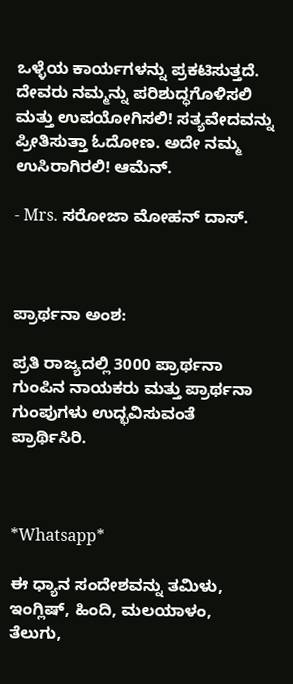ಒಳ್ಳೆಯ ಕಾರ್ಯಗಳನ್ನು ಪ್ರಕಟಿಸುತ್ತದೆ. ದೇವರು ನಮ್ಮನ್ನು ಪರಿಶುದ್ಧಗೊಳಿಸಲಿ ಮತ್ತು ಉಪಯೋಗಿಸಲಿ! ಸತ್ಯವೇದವನ್ನು ಪ್ರೀತಿಸುತ್ತಾ ಓದೋಣ. ಅದೇ ನಮ್ಮ ಉಸಿರಾಗಿರಲಿ! ಆಮೆನ್.

- Mrs. ಸರೋಜಾ ಮೋಹನ್ ದಾಸ್.



ಪ್ರಾರ್ಥನಾ ಅಂಶ:

ಪ್ರತಿ ರಾಜ್ಯದಲ್ಲಿ 3000 ಪ್ರಾರ್ಥನಾ ಗುಂಪಿನ ನಾಯಕರು ಮತ್ತು ಪ್ರಾರ್ಥನಾ ಗುಂಪುಗಳು ಉದ್ಭವಿಸುವಂತೆ ಪ್ರಾರ್ಥಿಸಿರಿ.



*Whatsapp*

ಈ ಧ್ಯಾನ ಸಂದೇಶವನ್ನು ತಮಿಳು, ಇಂಗ್ಲಿಷ್, ಹಿಂದಿ, ಮಲಯಾಳಂ, ತೆಲುಗು,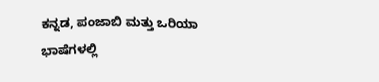ಕನ್ನಡ, ಪಂಜಾಬಿ ಮತ್ತು ಒರಿಯಾ ಭಾಷೆಗಳಲ್ಲಿ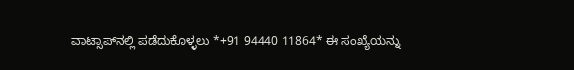ವಾಟ್ಸಾಪ್‌ನಲ್ಲಿ ಪಡೆದುಕೊಳ್ಳಲು *+91 94440 11864* ಈ ಸಂಖ್ಯೆಯನ್ನು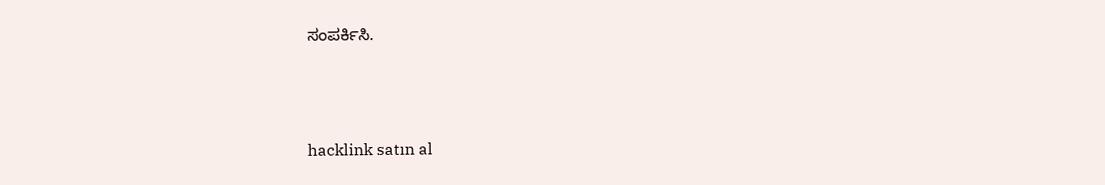ಸಂಪರ್ಕಿಸಿ.



hacklink satın al